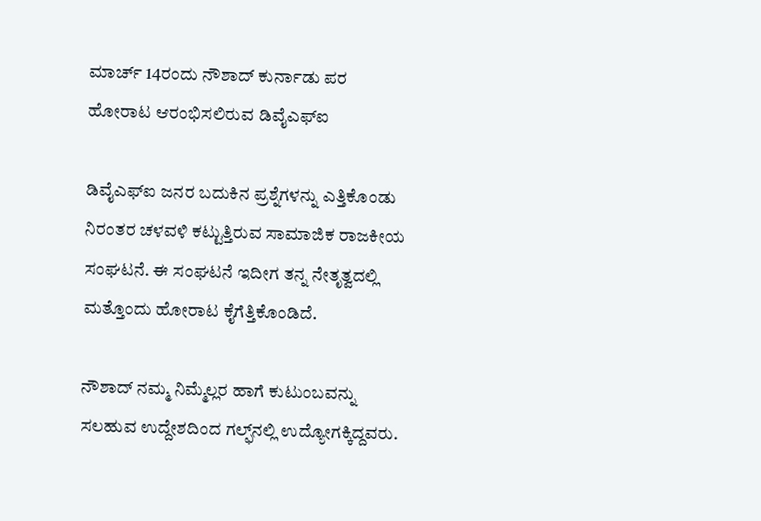ಮಾರ್ಚ್ 14ರಂದು ನೌಶಾದ್ ಕುರ್ನಾಡು ಪರ ಹೋರಾಟ ಆರಂಭಿಸಲಿರುವ ಡಿವೈಎಫ್ಐ

ಡಿವೈಎಫ್ಐ ಜನರ ಬದುಕಿನ ಪ್ರಶ್ನೆಗಳನ್ನು ಎತ್ತಿಕೊಂಡು ನಿರಂತರ ಚಳವಳಿ ಕಟ್ಟುತ್ತಿರುವ ಸಾಮಾಜಿಕ ರಾಜಕೀಯ ಸಂಘಟನೆ. ಈ ಸಂಘಟನೆ ಇದೀಗ ತನ್ನ ನೇತೃತ್ವದಲ್ಲಿ ಮತ್ತೊಂದು ಹೋರಾಟ ಕೈಗೆತ್ತಿಕೊಂಡಿದೆ.

ನೌಶಾದ್ ನಮ್ಮ ನಿಮ್ಮೆಲ್ಲರ ಹಾಗೆ ಕುಟುಂಬವನ್ನು ಸಲಹುವ ಉದ್ದೇಶದಿಂದ ಗಲ್ಫ್‌‌ನಲ್ಲಿ ಉದ್ಯೋಗಕ್ಕಿದ್ದವರು.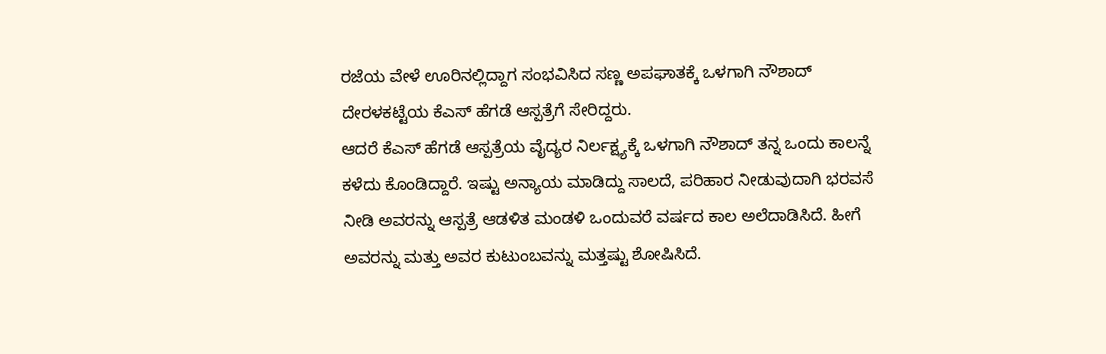ರಜೆಯ ವೇಳೆ ಊರಿನಲ್ಲಿದ್ದಾಗ ಸಂಭವಿಸಿದ ಸಣ್ಣ ಅಪಘಾತಕ್ಕೆ ಒಳಗಾಗಿ ನೌಶಾದ್ ದೇರಳಕಟ್ಟೆಯ ಕೆಎಸ್ ಹೆಗಡೆ ಆಸ್ಪತ್ರೆಗೆ ಸೇರಿದ್ದರು.
ಆದರೆ ಕೆಎಸ್ ಹೆಗಡೆ ಆಸ್ಪತ್ರೆಯ ವೈದ್ಯರ ನಿರ್ಲಕ್ಷ್ಯಕ್ಕೆ ಒಳಗಾಗಿ ನೌಶಾದ್ ತನ್ನ ಒಂದು ಕಾಲನ್ನೆ ಕಳೆದು ಕೊಂಡಿದ್ದಾರೆ. ಇಷ್ಟು ಅನ್ಯಾಯ ಮಾಡಿದ್ದು ಸಾಲದೆ, ಪರಿಹಾರ ನೀಡುವುದಾಗಿ ಭರವಸೆ ನೀಡಿ ಅವರನ್ನು ಆಸ್ಪತ್ರೆ ಆಡಳಿತ ಮಂಡಳಿ ಒಂದುವರೆ ವರ್ಷದ ಕಾಲ ಅಲೆದಾಡಿಸಿದೆ. ಹೀಗೆ ಅವರನ್ನು ಮತ್ತು ಅವರ ಕುಟುಂಬವನ್ನು ಮತ್ತಷ್ಟು ಶೋಷಿಸಿದೆ.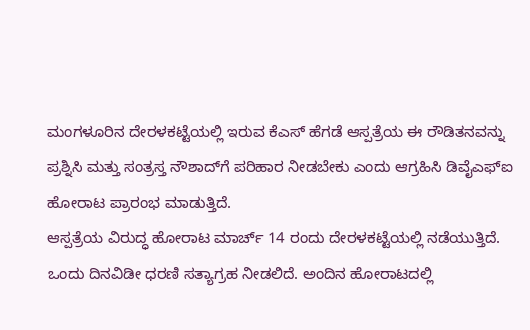ಮಂಗಳೂರಿನ ದೇರಳಕಟ್ಟೆಯಲ್ಲಿ ಇರುವ ಕೆಎಸ್ ಹೆಗಡೆ ಆಸ್ಪತ್ರೆಯ ಈ ರೌಡಿತನವನ್ನು ಪ್ರಶ್ನಿಸಿ ಮತ್ತು ಸಂತ್ರಸ್ತ ನೌಶಾದ್‌ಗೆ ಪರಿಹಾರ ನೀಡಬೇಕು ಎಂದು ಆಗ್ರಹಿಸಿ ಡಿವೈಎಫ್ಐ ಹೋರಾಟ ಪ್ರಾರಂಭ ಮಾಡುತ್ತಿದೆ.
ಆಸ್ಪತ್ರೆಯ ವಿರುದ್ಧ ಹೋರಾಟ ಮಾರ್ಚ್ 14 ರಂದು ದೇರಳಕಟ್ಟೆಯಲ್ಲಿ ನಡೆಯುತ್ತಿದೆ. ಒಂದು ದಿನವಿಡೀ ಧರಣಿ ಸತ್ಯಾಗ್ರಹ ನೀಡಲಿದೆ. ಅಂದಿನ ಹೋರಾಟದಲ್ಲಿ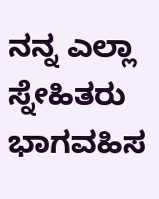ನನ್ನ ಎಲ್ಲಾ ಸ್ನೇಹಿತರು ಭಾಗವಹಿಸ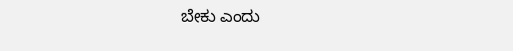ಬೇಕು ಎಂದು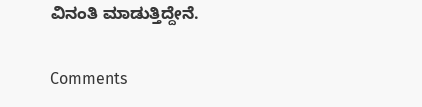ವಿನಂತಿ ಮಾಡುತ್ತಿದ್ದೇನೆ.

Comments